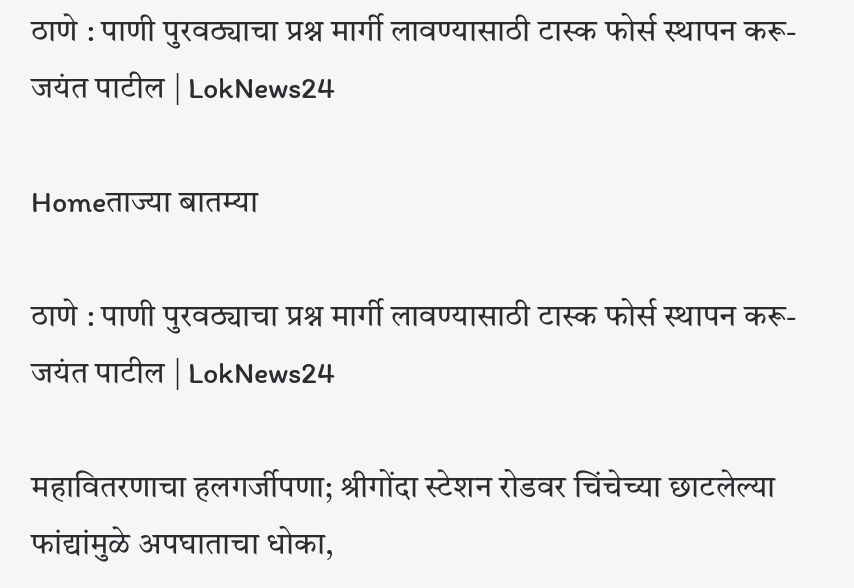ठाणे : पाणी पुरवठ्याचा प्रश्न मार्गी लावण्यासाठी टास्क फोर्स स्थापन करू- जयंत पाटील | LokNews24

Homeताज्या बातम्या

ठाणे : पाणी पुरवठ्याचा प्रश्न मार्गी लावण्यासाठी टास्क फोर्स स्थापन करू- जयंत पाटील | LokNews24

महावितरणाचा हलगर्जीपणा; श्रीगोंदा स्टेशन रोडवर चिंचेच्या छाटलेल्या फांद्यांमुळे अपघाताचा धोका,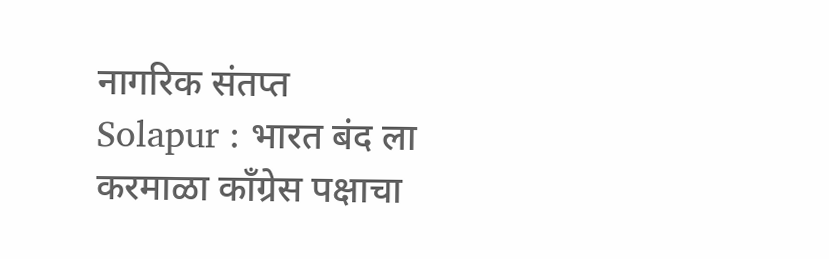नागरिक संतप्त
Solapur : भारत बंद ला करमाळा कॉंग्रेस पक्षाचा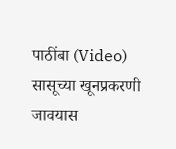पाठींबा (Video)
सासूच्या खूनप्रकरणी जावयास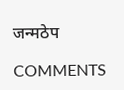जन्मठेप

COMMENTS